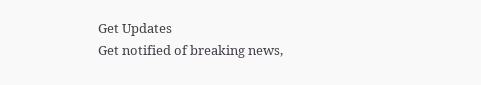Get Updates
Get notified of breaking news,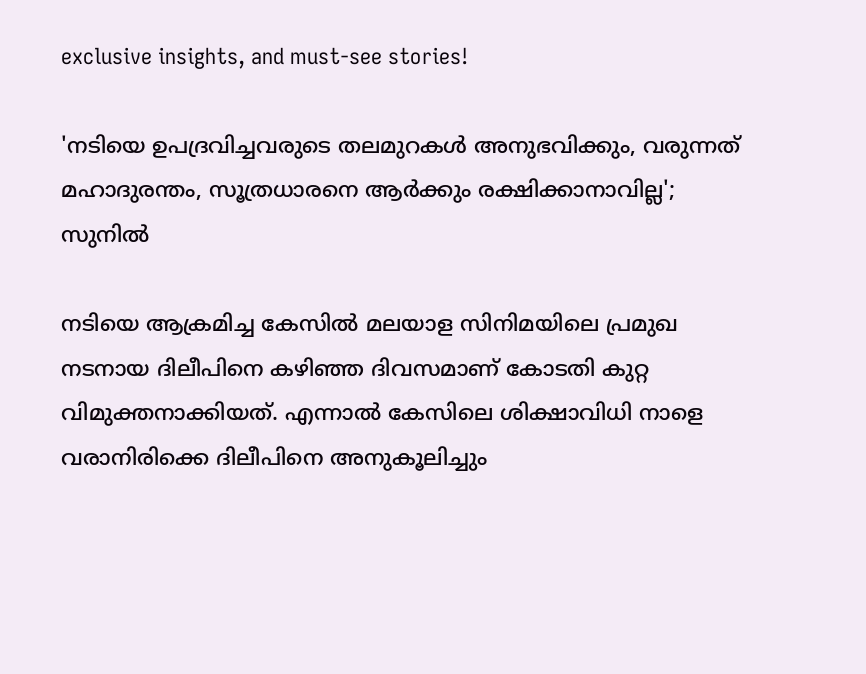exclusive insights, and must-see stories!

'നടിയെ ഉപദ്രവിച്ചവരുടെ തലമുറകൾ അനുഭവിക്കും, വരുന്നത് മഹാദുരന്തം, സൂത്രധാരനെ ആർക്കും രക്ഷിക്കാനാവില്ല'; സുനിൽ

നടിയെ ആക്രമിച്ച കേസിൽ മലയാള സിനിമയിലെ പ്രമുഖ നടനായ ദിലീപിനെ കഴിഞ്ഞ ദിവസമാണ് കോടതി കുറ്റ വിമുക്തനാക്കിയത്. എന്നാൽ കേസിലെ ശിക്ഷാവിധി നാളെ വരാനിരിക്കെ ദിലീപിനെ അനുകൂലിച്ചും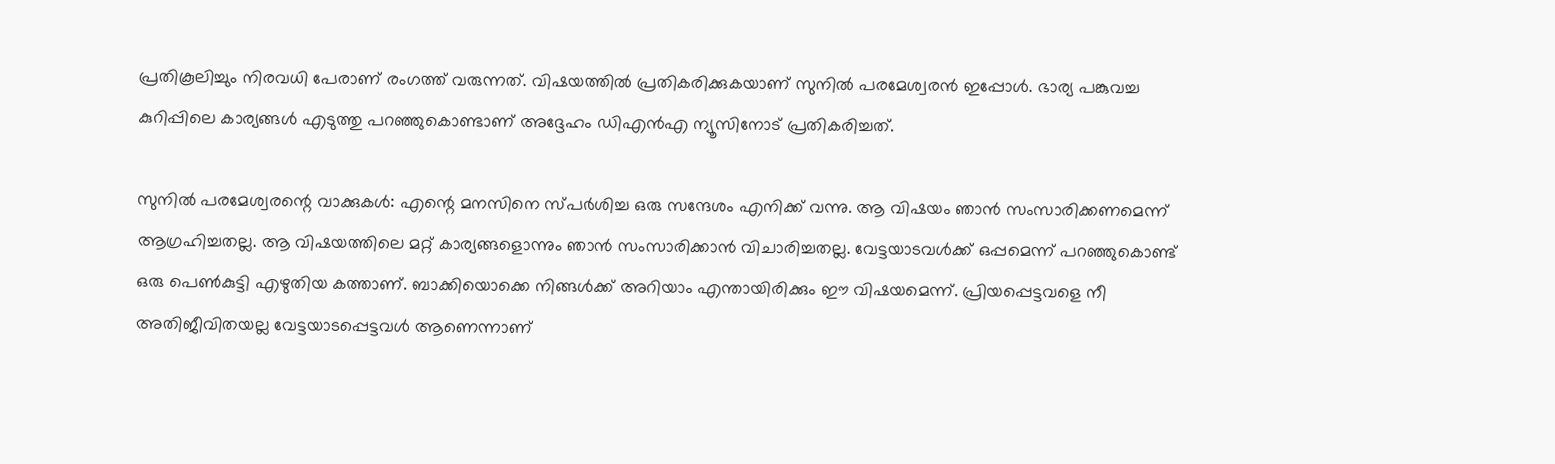പ്രതികൂലിച്ചും നിരവധി പേരാണ് രംഗത്ത് വരുന്നത്. വിഷയത്തിൽ പ്രതികരിക്കുകയാണ് സുനിൽ പരമേശ്വരൻ ഇപ്പോൾ. ഭാര്യ പങ്കുവച്ച കുറിപ്പിലെ കാര്യങ്ങൾ എടുത്തു പറഞ്ഞുകൊണ്ടാണ് അദ്ദേഹം ഡിഎൻഎ ന്യൂസിനോട് പ്രതികരിച്ചത്.

സുനിൽ പരമേശ്വരന്റെ വാക്കുകൾ: എന്റെ മനസിനെ സ്‌പർശിച്ച ഒരു സന്ദേശം എനിക്ക് വന്നു. ആ വിഷയം ഞാൻ സംസാരിക്കണമെന്ന് ആഗ്രഹിച്ചതല്ല. ആ വിഷയത്തിലെ മറ്റ് കാര്യങ്ങളൊന്നും ഞാൻ സംസാരിക്കാൻ വിചാരിച്ചതല്ല. വേട്ടയാടവൾക്ക് ഒപ്പമെന്ന് പറഞ്ഞുകൊണ്ട് ഒരു പെൺകുട്ടി എഴുതിയ കത്താണ്. ബാക്കിയൊക്കെ നിങ്ങൾക്ക് അറിയാം എന്തായിരിക്കും ഈ വിഷയമെന്ന്. പ്രിയപ്പെട്ടവളെ നീ അതിജീവിതയല്ല വേട്ടയാടപ്പെട്ടവൾ ആണെന്നാണ്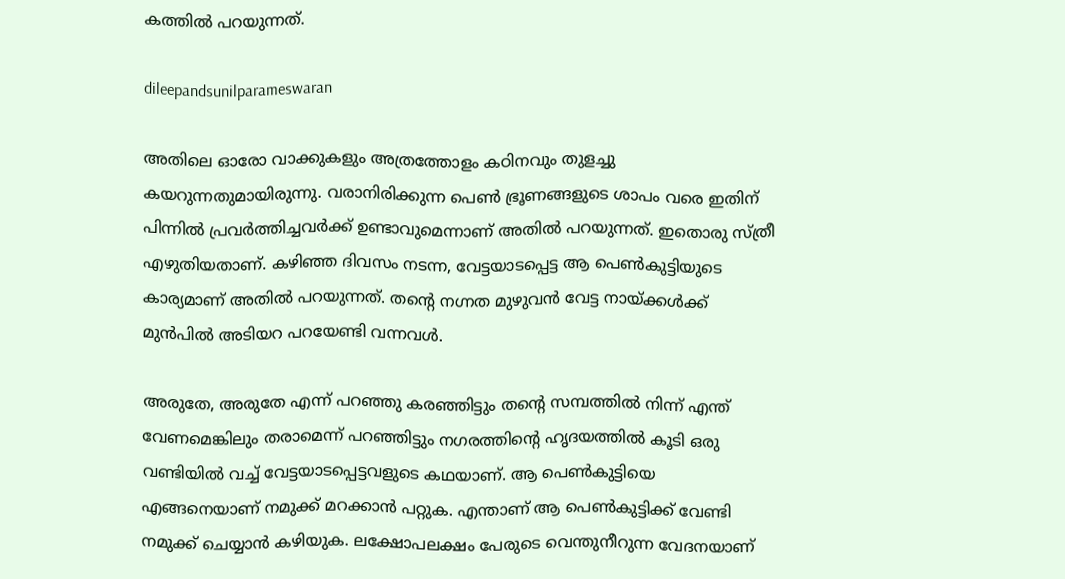കത്തിൽ പറയുന്നത്.

dileepandsunilparameswaran

അതിലെ ഓരോ വാക്കുകളും അത്രത്തോളം കഠിനവും തുളച്ചു കയറുന്നതുമായിരുന്നു. വരാനിരിക്കുന്ന പെൺ ഭ്രൂണങ്ങളുടെ ശാപം വരെ ഇതിന് പിന്നിൽ പ്രവർത്തിച്ചവർക്ക് ഉണ്ടാവുമെന്നാണ് അതിൽ പറയുന്നത്. ഇതൊരു സ്ത്രീ എഴുതിയതാണ്. കഴിഞ്ഞ ദിവസം നടന്ന, വേട്ടയാടപ്പെട്ട ആ പെൺകുട്ടിയുടെ കാര്യമാണ് അതിൽ പറയുന്നത്. തന്റെ നഗ്നത മുഴുവൻ വേട്ട നായ്ക്കൾക്ക് മുൻപിൽ അടിയറ പറയേണ്ടി വന്നവൾ.

അരുതേ, അരുതേ എന്ന് പറഞ്ഞു കരഞ്ഞിട്ടും തന്റെ സമ്പത്തിൽ നിന്ന് എന്ത് വേണമെങ്കിലും തരാമെന്ന് പറഞ്ഞിട്ടും നഗരത്തിന്റെ ഹൃദയത്തിൽ കൂടി ഒരു വണ്ടിയിൽ വച്ച് വേട്ടയാടപ്പെട്ടവളുടെ കഥയാണ്. ആ പെൺകുട്ടിയെ എങ്ങനെയാണ് നമുക്ക് മറക്കാൻ പറ്റുക. എന്താണ് ആ പെൺകുട്ടിക്ക് വേണ്ടി നമുക്ക് ചെയ്യാൻ കഴിയുക. ലക്ഷോപലക്ഷം പേരുടെ വെന്തുനീറുന്ന വേദനയാണ്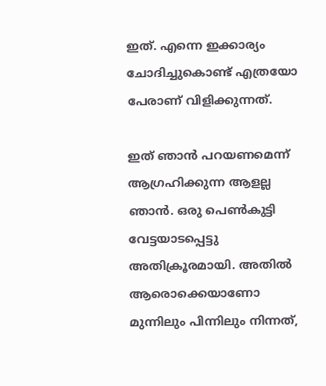ഇത്. എന്നെ ഇക്കാര്യം ചോദിച്ചുകൊണ്ട് എത്രയോ പേരാണ് വിളിക്കുന്നത്.

ഇത് ഞാൻ പറയണമെന്ന് ആഗ്രഹിക്കുന്ന ആളല്ല ഞാൻ. ഒരു പെൺകുട്ടി വേട്ടയാടപ്പെട്ടു അതിക്രൂരമായി. അതിൽ ആരൊക്കെയാണോ മുന്നിലും പിന്നിലും നിന്നത്,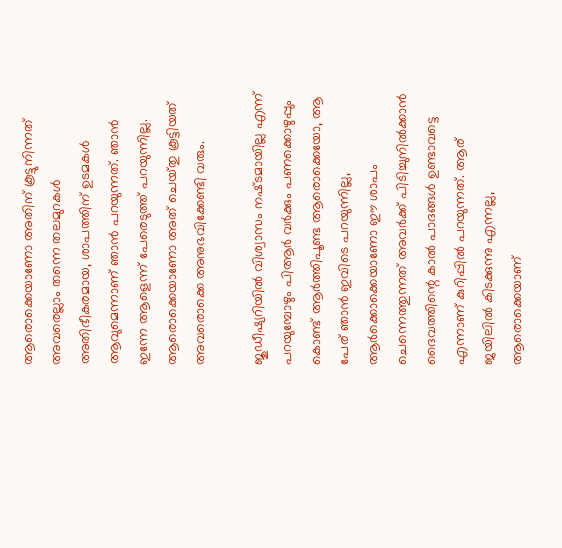ആരൊക്കെയാണോ അതിന് കൂട്ടുനിന്നത് അവരെല്ലാം തന്നെ തലമുറകൾ അതിഭീകരമായ, ശാപത്തിന് ഉടമകൾ ആവുമെന്നാണ് ഞാൻ പറയുന്നത്. ഞാൻ ഇന്നേ ആളെന്ന് പേരെടുത്ത് പറയുന്നില്ല. ആരൊക്കെയാണോ അത് ചെയ്‌തു കൂട്ടിയത് അവരൊക്കെ അനുഭവിക്കേണ്ടി വരും.

ജുഡീഷ്യറിയിൽ വിശ്വാസം നഷ്‌ടമായില്ല എന്ന് പറയുമ്പോഴും പിആർ വർക്കും പണക്കൊഴുപ്പും കൊണ്ട് ആർത്തിപൂണ്ട ആരൊക്കെയോ, ആ പേര് ഞാൻ ഇവിടെ പറയുന്നില്ല, ആർക്കൊക്കെയാണോ ഈ ശാപം ചെന്നെത്തുന്നത് അവർക്ക് പിടിച്ചുനിൽക്കാൻ ദൈവത്തിന്റെ കാൽ പാദങ്ങൾ ഉണ്ടാവട്ടെ എന്നാണ് കുറിപ്പിൽ പറയുന്നത്. ആര് ജയിലിൽ കിടക്കുന്നു എന്നല്ല, ആരൊക്കെയാണ്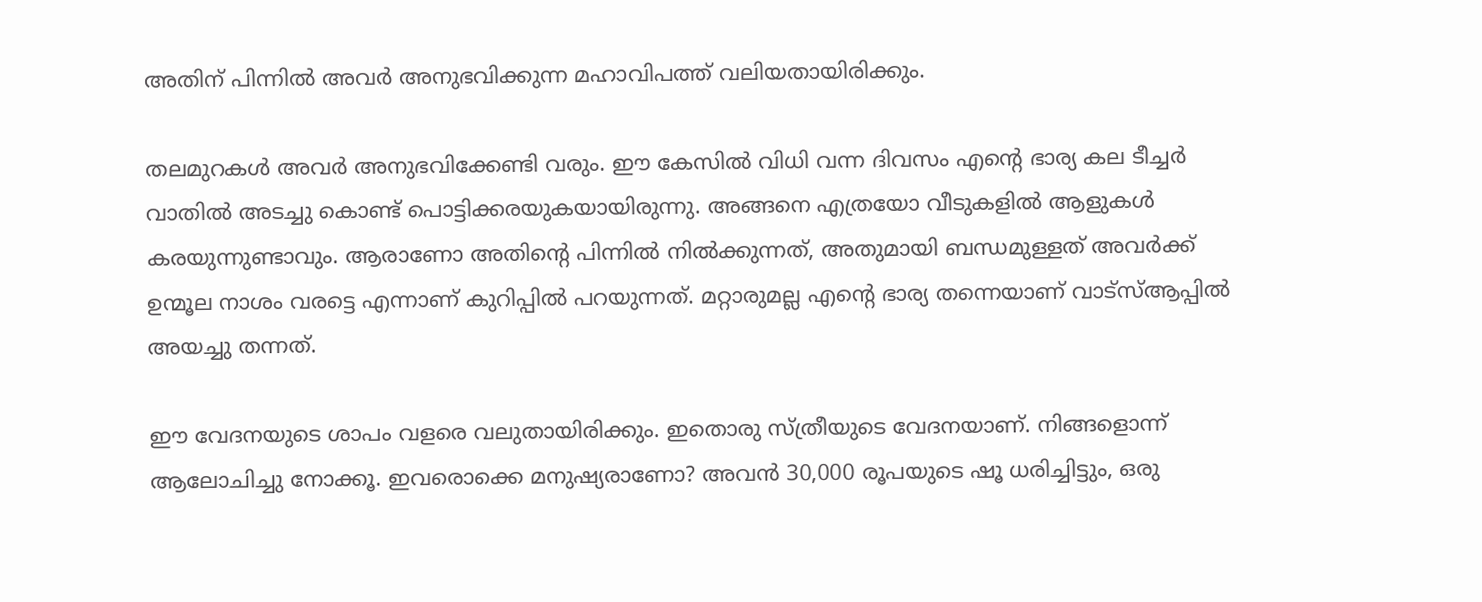അതിന് പിന്നിൽ അവർ അനുഭവിക്കുന്ന മഹാവിപത്ത് വലിയതായിരിക്കും.

തലമുറകൾ അവർ അനുഭവിക്കേണ്ടി വരും. ഈ കേസിൽ വിധി വന്ന ദിവസം എന്റെ ഭാര്യ കല ടീച്ചർ വാതിൽ അടച്ചു കൊണ്ട് പൊട്ടിക്കരയുകയായിരുന്നു. അങ്ങനെ എത്രയോ വീടുകളിൽ ആളുകൾ കരയുന്നുണ്ടാവും. ആരാണോ അതിന്റെ പിന്നിൽ നിൽക്കുന്നത്, അതുമായി ബന്ധമുള്ളത് അവർക്ക് ഉന്മൂല നാശം വരട്ടെ എന്നാണ് കുറിപ്പിൽ പറയുന്നത്. മറ്റാരുമല്ല എന്റെ ഭാര്യ തന്നെയാണ് വാട്‌സ്ആപ്പിൽ അയച്ചു തന്നത്.

ഈ വേദനയുടെ ശാപം വളരെ വലുതായിരിക്കും. ഇതൊരു സ്ത്രീയുടെ വേദനയാണ്. നിങ്ങളൊന്ന് ആലോചിച്ചു നോക്കൂ. ഇവരൊക്കെ മനുഷ്യരാണോ? അവൻ 30,000 രൂപയുടെ ഷൂ ധരിച്ചിട്ടും, ഒരു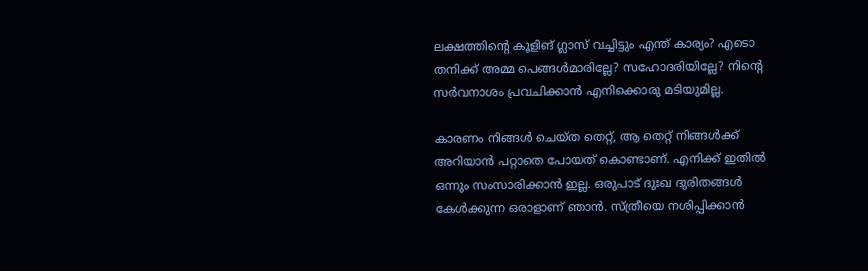ലക്ഷത്തിന്റെ കൂളിങ് ഗ്ലാസ് വച്ചിട്ടും എന്ത് കാര്യം? എടൊ തനിക്ക് അമ്മ പെങ്ങൾമാരില്ലേ? സഹോദരിയില്ലേ? നിന്റെ സർവനാശം പ്രവചിക്കാൻ എനിക്കൊരു മടിയുമില്ല.

കാരണം നിങ്ങൾ ചെയ്‌ത തെറ്റ്, ആ തെറ്റ് നിങ്ങൾക്ക് അറിയാൻ പറ്റാതെ പോയത് കൊണ്ടാണ്. എനിക്ക് ഇതിൽ ഒന്നും സംസാരിക്കാൻ ഇല്ല. ഒരുപാട് ദുഃഖ ദുരിതങ്ങൾ കേൾക്കുന്ന ഒരാളാണ് ഞാൻ. സ്ത്രീയെ നശിപ്പിക്കാൻ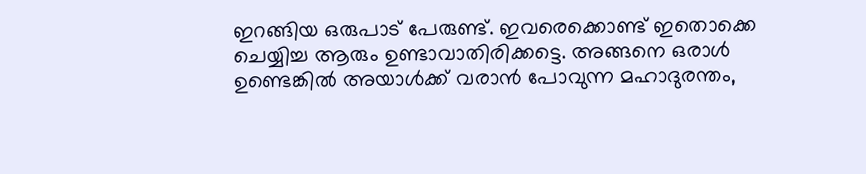ഇറങ്ങിയ ഒരുപാട് പേരുണ്ട്. ഇവരെക്കൊണ്ട് ഇതൊക്കെ ചെയ്യിച്ച ആരും ഉണ്ടാവാതിരിക്കട്ടെ. അങ്ങനെ ഒരാൾ ഉണ്ടെങ്കിൽ അയാൾക്ക് വരാൻ പോവുന്ന മഹാദുരന്തം,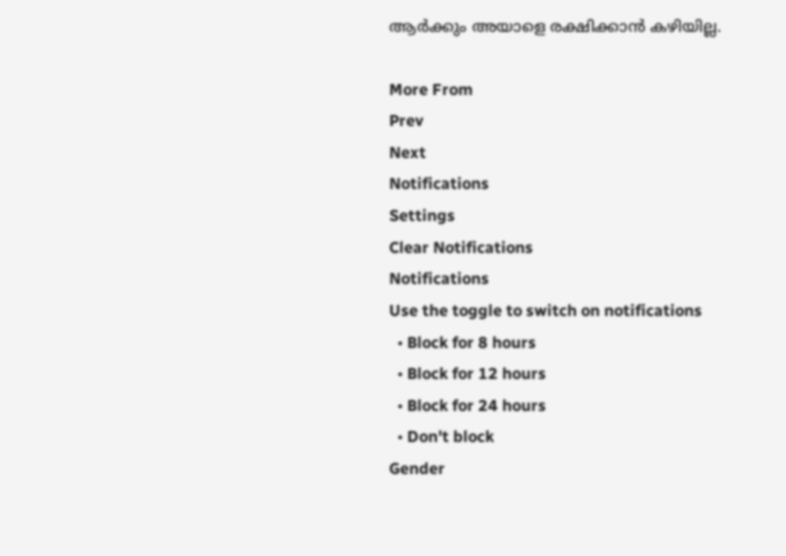ആർക്കും അയാളെ രക്ഷിക്കാൻ കഴിയില്ല.

More From
Prev
Next
Notifications
Settings
Clear Notifications
Notifications
Use the toggle to switch on notifications
  • Block for 8 hours
  • Block for 12 hours
  • Block for 24 hours
  • Don't block
Gender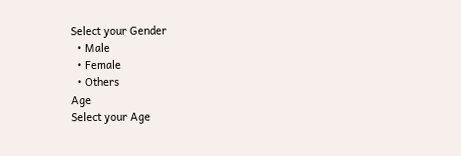Select your Gender
  • Male
  • Female
  • Others
Age
Select your Age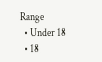Range
  • Under 18
  • 18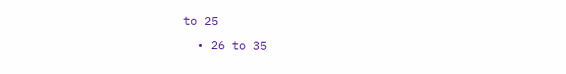to 25
  • 26 to 35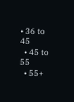• 36 to 45
  • 45 to 55
  • 55+